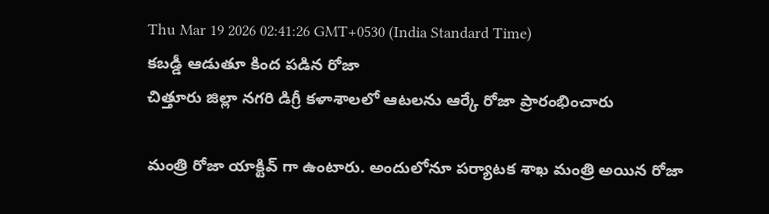Thu Mar 19 2026 02:41:26 GMT+0530 (India Standard Time)
కబడ్డీ ఆడుతూ కింద పడిన రోజా
చిత్తూరు జిల్లా నగరి డిగ్రీ కళాశాలలో ఆటలను ఆర్కే రోజా ప్రారంభించారు

మంత్రి రోజా యాక్టివ్ గా ఉంటారు. అందులోనూ పర్యాటక శాఖ మంత్రి అయిన రోజా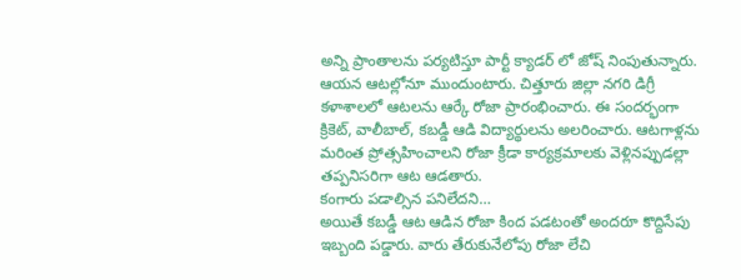అన్ని ప్రాంతాలను పర్యటిస్తూ పార్టీ క్యాడర్ లో జోష్ నింపుతున్నారు. ఆయన ఆటల్లోనూ ముందుంటారు. చిత్తూరు జిల్లా నగరి డిగ్రీ కళాశాలలో ఆటలను ఆర్కే రోజా ప్రారంభించారు. ఈ సందర్భంగా క్రికెట్, వాలీబాల్, కబడ్డీ ఆడి విద్యార్థులను అలరించారు. ఆటగాళ్లను మరింత ప్రోత్సహించాలని రోజా క్రీడా కార్యక్రమాలకు వెళ్లినప్పుడల్లా తప్పనిసరిగా ఆట ఆడతారు.
కంగారు పడాల్సిన పనిలేదని...
అయితే కబడ్డీ ఆట ఆడిన రోజా కింద పడటంతో అందరూ కొద్దిసేపు ఇబ్బంది పడ్డారు. వారు తేరుకునేలోపు రోజా లేచి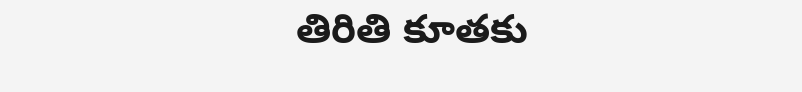తిరితి కూతకు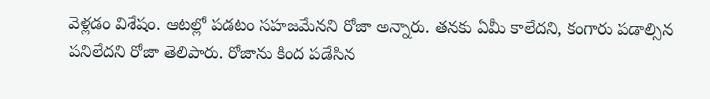వెళ్లడం విశేషం. ఆటల్లో పడటం సహజమేనని రోజా అన్నారు. తనకు ఏమీ కాలేదని, కంగారు పడాల్సిన పనిలేదని రోజా తెలిపారు. రోజాను కింద పడేసిన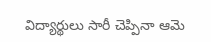విద్యార్థులు సారీ చెప్పినా ఆమె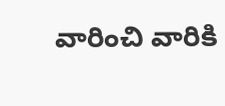వారించి వారికి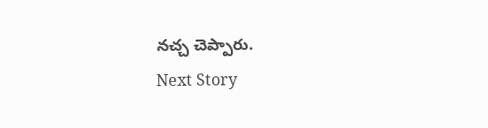నచ్చ చెప్పారు.
Next Story